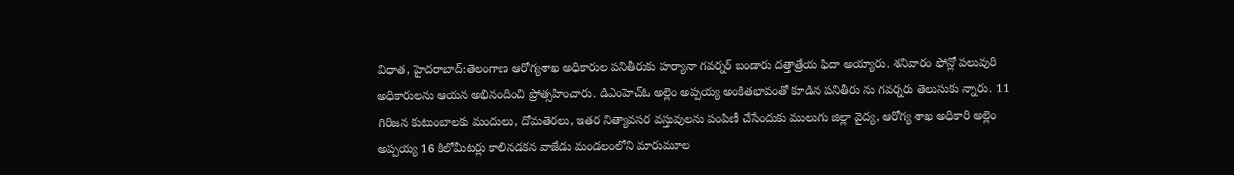విధాత, హైదరాబాద్:తెలంగాణ ఆరోగ్యశాఖ అధికారుల పనితీరుకు హర్యానా గవర్నర్ బండారు దత్తాత్రేయ ఫిదా అయ్యారు. శనివారం ఫోన్లో పలువురి అధికారులను ఆయన అభినందించి ప్రోత్సహించారు. డిఎంహెచ్ఓ అల్లెం అప్పయ్య అంకితభావంతో కూడిన పనితీరు ను గవర్నరు తెలుసుకు న్నారు. 11 గిరిజన కుటుంబాలకు మందులు, దోమతెరలు, ఇతర నిత్యావసర వస్తువులను పంపిణీ చేసేందుకు ములుగు జిల్లా వైద్య, ఆరోగ్య శాఖ అధికారి అల్లెం అప్పయ్య 16 కిలోమీటర్లు కాలినడకన వాజేడు మండలంలోని మారుమూల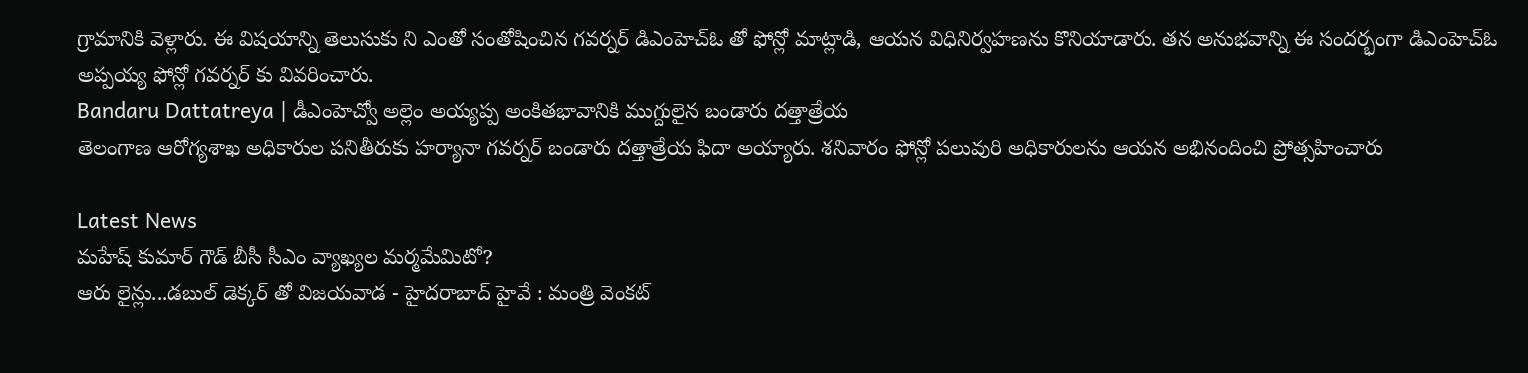గ్రామానికి వెళ్లారు. ఈ విషయాన్ని తెలుసుకు ని ఎంతో సంతోషించిన గవర్నర్ డిఎంహెచ్ఓ తో ఫోన్లో మాట్లాడి, ఆయన విధినిర్వహణను కొనియాడారు. తన అనుభవాన్ని ఈ సందర్భంగా డిఎంహెచ్ఓ అప్పయ్య ఫోన్లో గవర్నర్ కు వివరించారు.
Bandaru Dattatreya | డీఎంహెచ్వో అల్లెం అయ్యప్ప అంకితభావానికి ముగ్దులైన బండారు దత్తాత్రేయ
తెలంగాణ ఆరోగ్యశాఖ అధికారుల పనితీరుకు హర్యానా గవర్నర్ బండారు దత్తాత్రేయ ఫిదా అయ్యారు. శనివారం ఫోన్లో పలువురి అధికారులను ఆయన అభినందించి ప్రోత్సహించారు

Latest News
మహేష్ కుమార్ గౌడ్ బీసీ సీఎం వ్యాఖ్యల మర్మమేమిటో?
ఆరు లైన్లు...డబుల్ డెక్కర్ తో విజయవాడ - హైదరాబాద్ హైవే : మంత్రి వెంకట్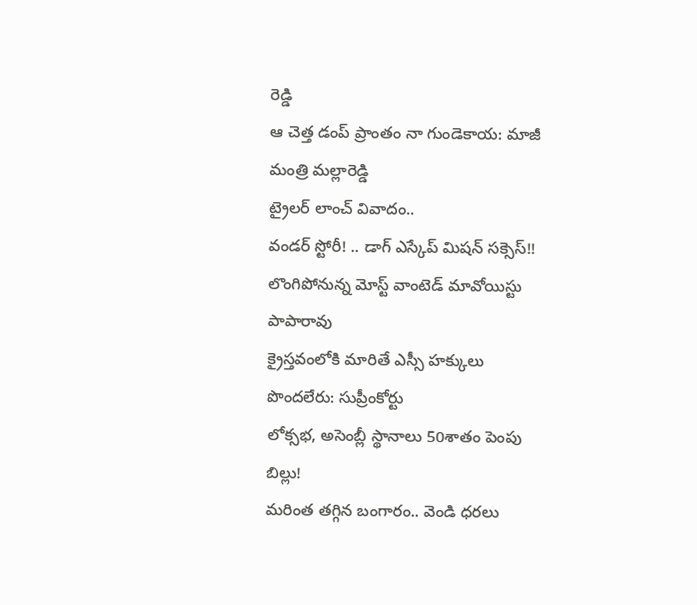రెడ్డి
ఆ చెత్త డంప్ ప్రాంతం నా గుండెకాయ: మాజీ మంత్రి మల్లారెడ్డి
ట్రైలర్ లాంచ్ వివాదం..
వండర్ స్టోరీ! .. డాగ్ ఎస్కేప్ మిషన్ సక్సెస్!!
లొంగిపోనున్న మోస్ట్ వాంటెడ్ మావోయిస్టు పాపారావు
క్రైస్తవంలోకి మారితే ఎస్సీ హక్కులు పొందలేరు: సుప్రీంకోర్టు
లోక్సభ, అసెంబ్లీ స్థానాలు 50శాతం పెంపు బిల్లు!
మరింత తగ్గిన బంగారం.. వెండి ధరలు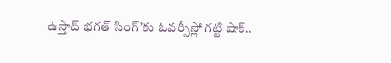ఉస్తాద్ భగత్ సింగ్’కు ఓవర్సీస్లో గట్టి షాక్..